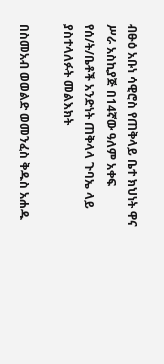ብፁዕ አቡነ ሳዊሮስ የጠቅላይ ቤተ ክህነት ዋና ሥራ አስኪያጅ በ14ኛው ዓለም አቀፍ የሰ/ት/ቤቶች አንድነት ጠቅላላ ጉባኤ ላይ ያስተላለፉት መልእክት

በስመአብ ወወልድ ወመንፈስ ቅዱስ አሐዱ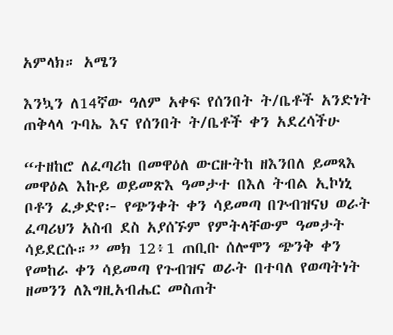አምላክ። አሜን

እንኳን ለ14ኛው ዓለም አቀፍ የሰንበት ት/ቤቶች አንድነት ጠቅላላ ጉባኤ እና የሰንበት ት/ቤቶች ቀን አደረሳችሁ

“ተዘከሮ ለፈጣሪከ በመዋዕለ ውርዙትከ ዘእንበለ ይመጻእ መዋዕል እኩይ ወይመጽእ ዓመታተ በእለ ትብል ኢኮነኒ ቦቶን ፈቃድየ፦ የጭንቀት ቀን ሳይመጣ በጕብዝናህ ወራት ፈጣሪህን አስብ ደስ አያሰኙም የምትላቸውም ዓመታት ሳይደርሱ።” መክ 12፥1 ጠቢቡ ሰሎሞን ጭንቅ ቀን የመከራ ቀን ሳይመጣ የጉብዝና ወራት በተባለ የወጣትነት ዘመንን ለእግዚአብሔር መስጠት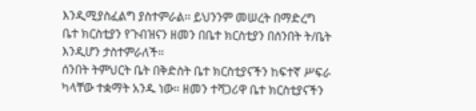እንዲሚያስፈልግ ያስተምራል፡፡ ይህንንም መሠረት በማድረግ ቤተ ክርስቲያን የጉብዝናን ዘመን በቤተ ክርስቲያን በሰንበት ት/ቤት እንዲሆን ታስተምራለች።
ሰንበት ትምህርት ቤት በቅድስት ቤተ ክርስቲያናችን ከፍተኛ ሥፍራ ካላቸው ተቋማት አንዱ ነው። ዘመን ተሻጋሪዋ ቤተ ክርስቲያናችን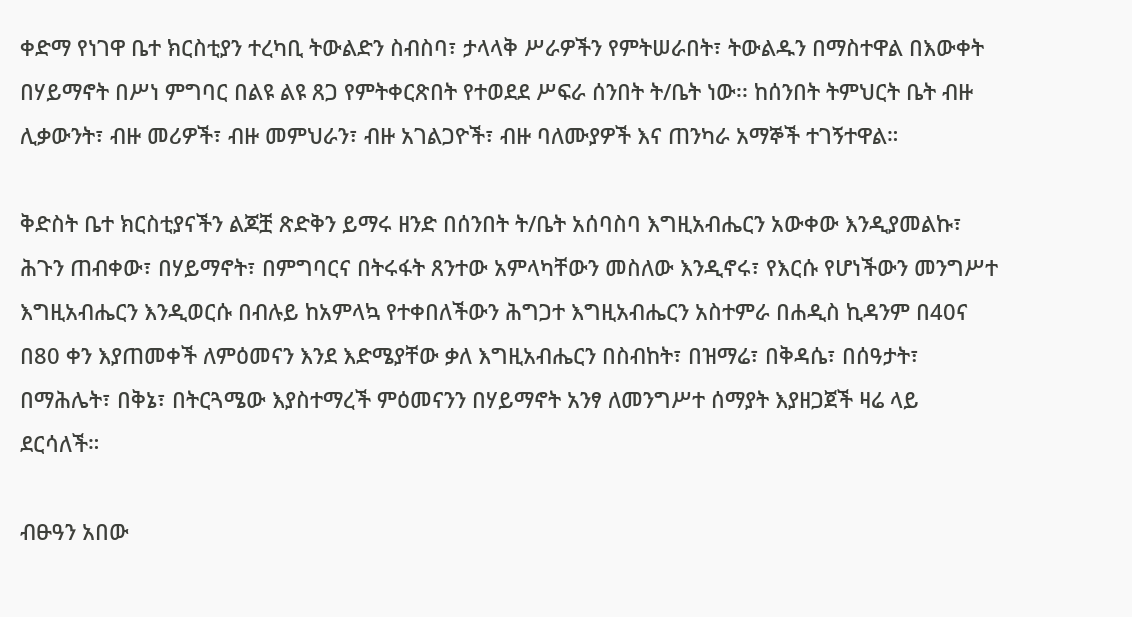ቀድማ የነገዋ ቤተ ክርስቲያን ተረካቢ ትውልድን ስብስባ፣ ታላላቅ ሥራዎችን የምትሠራበት፣ ትውልዱን በማስተዋል በእውቀት በሃይማኖት በሥነ ምግባር በልዩ ልዩ ጸጋ የምትቀርጽበት የተወደደ ሥፍራ ሰንበት ት/ቤት ነው፡፡ ከሰንበት ትምህርት ቤት ብዙ ሊቃውንት፣ ብዙ መሪዎች፣ ብዙ መምህራን፣ ብዙ አገልጋዮች፣ ብዙ ባለሙያዎች እና ጠንካራ አማኞች ተገኝተዋል።

ቅድስት ቤተ ክርስቲያናችን ልጆቿ ጽድቅን ይማሩ ዘንድ በሰንበት ት/ቤት አሰባስባ እግዚአብሔርን አውቀው እንዲያመልኩ፣ ሕጉን ጠብቀው፣ በሃይማኖት፣ በምግባርና በትሩፋት ጸንተው አምላካቸውን መስለው እንዲኖሩ፣ የእርሱ የሆነችውን መንግሥተ እግዚአብሔርን እንዲወርሱ በብሉይ ከአምላኳ የተቀበለችውን ሕግጋተ እግዚአብሔርን አስተምራ በሐዲስ ኪዳንም በ40ና በ80 ቀን እያጠመቀች ለምዕመናን እንደ እድሜያቸው ቃለ እግዚአብሔርን በስብከት፣ በዝማሬ፣ በቅዳሴ፣ በሰዓታት፣ በማሕሌት፣ በቅኔ፣ በትርጓሜው እያስተማረች ምዕመናንን በሃይማኖት አንፃ ለመንግሥተ ሰማያት እያዘጋጀች ዛሬ ላይ ደርሳለች።

ብፁዓን አበው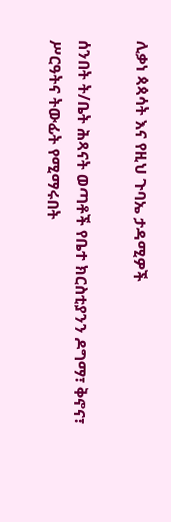ሊቃነ ጳጳሳት እና የዚህ ጉባኤ ታዳሚዎች

ሰንበት ት/ቤት ሕጻናት ወጣቶች የቤተ ክርስቲያንን ዶግማ፣ ቅኖና፣ ሥርዓትና ትውፊት የሚማሩበት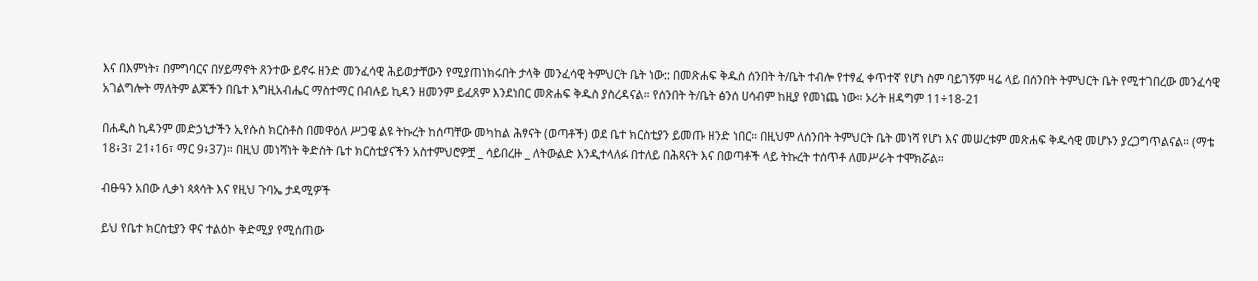እና በእምነት፣ በምግባርና በሃይማኖት ጸንተው ይኖሩ ዘንድ መንፈሳዊ ሕይወታቸውን የሚያጠነክሩበት ታላቅ መንፈሳዊ ትምህርት ቤት ነው:: በመጽሐፍ ቅዱስ ሰንበት ት/ቤት ተብሎ የተፃፈ ቀጥተኛ የሆነ ስም ባይገኝም ዛሬ ላይ በሰንበት ትምህርት ቤት የሚተገበረው መንፈሳዊ አገልግሎት ማለትም ልጆችን በቤተ እግዚአብሔር ማስተማር በብሉይ ኪዳን ዘመንም ይፈጸም እንደነበር መጽሐፍ ቅዱስ ያስረዳናል። የሰንበት ት/ቤት ፅንሰ ሀሳብም ከዚያ የመነጨ ነው። ኦሪት ዘዳግም 11÷18-21

በሐዲስ ኪዳንም መድኃኒታችን ኢየሱስ ክርስቶስ በመዋዕለ ሥጋዌ ልዩ ትኩረት ከሰጣቸው መካከል ሕፃናት (ወጣቶች) ወደ ቤተ ክርስቲያን ይመጡ ዘንድ ነበር። በዚህም ለሰንበት ትምህርት ቤት መነሻ የሆነ እና መሠረቱም መጽሐፍ ቅዱሳዊ መሆኑን ያረጋግጥልናል። (ማቴ 18፥3፣ 21፥16፣ ማር 9፥37)። በዚህ መነሻነት ቅድስት ቤተ ክርስቲያናችን አስተምህሮዎቿ _ ሳይበረዙ _ ለትውልድ እንዲተላለፉ በተለይ በሕጻናት እና በወጣቶች ላይ ትኩረት ተሰጥቶ ለመሥራት ተሞክሯል።

ብፁዓን አበው ሊቃነ ጳጳሳት እና የዚህ ጉባኤ ታዳሚዎች

ይህ የቤተ ክርስቲያን ዋና ተልዕኮ ቅድሚያ የሚሰጠው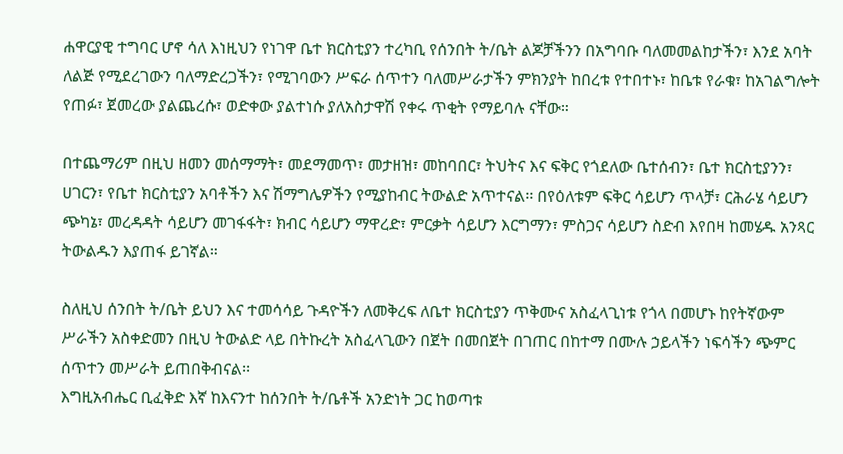ሐዋርያዊ ተግባር ሆኖ ሳለ እነዚህን የነገዋ ቤተ ክርስቲያን ተረካቢ የሰንበት ት/ቤት ልጆቻችንን በአግባቡ ባለመመልከታችን፣ እንደ አባት ለልጅ የሚደረገውን ባለማድረጋችን፣ የሚገባውን ሥፍራ ሰጥተን ባለመሥራታችን ምክንያት ከበረቱ የተበተኑ፣ ከቤቱ የራቁ፣ ከአገልግሎት የጠፉ፣ ጀመረው ያልጨረሱ፣ ወድቀው ያልተነሱ ያለአስታዋሽ የቀሩ ጥቂት የማይባሉ ናቸው።

በተጨማሪም በዚህ ዘመን መሰማማት፣ መደማመጥ፣ መታዘዝ፣ መከባበር፣ ትህትና እና ፍቅር የጎደለው ቤተሰብን፣ ቤተ ክርስቲያንን፣ ሀገርን፣ የቤተ ክርስቲያን አባቶችን እና ሽማግሌዎችን የሚያከብር ትውልድ አጥተናል፡፡ በየዕለቱም ፍቅር ሳይሆን ጥላቻ፣ ርሕራሄ ሳይሆን ጭካኔ፣ መረዳዳት ሳይሆን መገፋፋት፣ ክብር ሳይሆን ማዋረድ፣ ምርቃት ሳይሆን እርግማን፣ ምስጋና ሳይሆን ስድብ እየበዛ ከመሄዱ አንጻር ትውልዱን እያጠፋ ይገኛል።

ስለዚህ ሰንበት ት/ቤት ይህን እና ተመሳሳይ ጉዳዮችን ለመቅረፍ ለቤተ ክርስቲያን ጥቅሙና አስፈላጊነቱ የጎላ በመሆኑ ከየትኛውም ሥራችን አስቀድመን በዚህ ትውልድ ላይ በትኩረት አስፈላጊውን በጀት በመበጀት በገጠር በከተማ በሙሉ ኃይላችን ነፍሳችን ጭምር ሰጥተን መሥራት ይጠበቅብናል፡፡
እግዚአብሔር ቢፈቅድ እኛ ከእናንተ ከሰንበት ት/ቤቶች አንድነት ጋር ከወጣቱ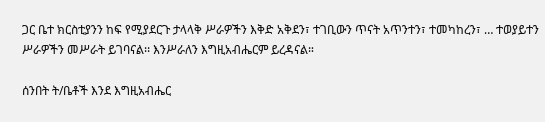ጋር ቤተ ክርስቲያንን ከፍ የሚያደርጉ ታላላቅ ሥራዎችን እቅድ አቅደን፣ ተገቢውን ጥናት አጥንተን፣ ተመካከረን፣ … ተወያይተን ሥራዎችን መሥራት ይገባናል፡፡ እንሥራለን እግዚአብሔርም ይረዳናል።

ሰንበት ት/ቤቶች እንደ እግዚአብሔር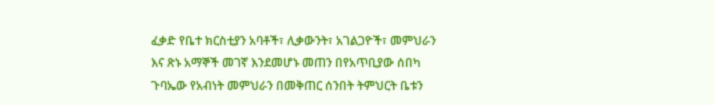ፈቃድ የቤተ ክርስቲያን አባቶች፣ ሊቃውንት፣ አገልጋዮች፣ መምህራን እና ጽኑ አማኞች መገኛ እንደመሆኑ መጠን በየአጥቢያው ሰበካ ጉባኤው የአብነት መምህራን በመቅጠር ሰንበት ትምህርት ቤቱን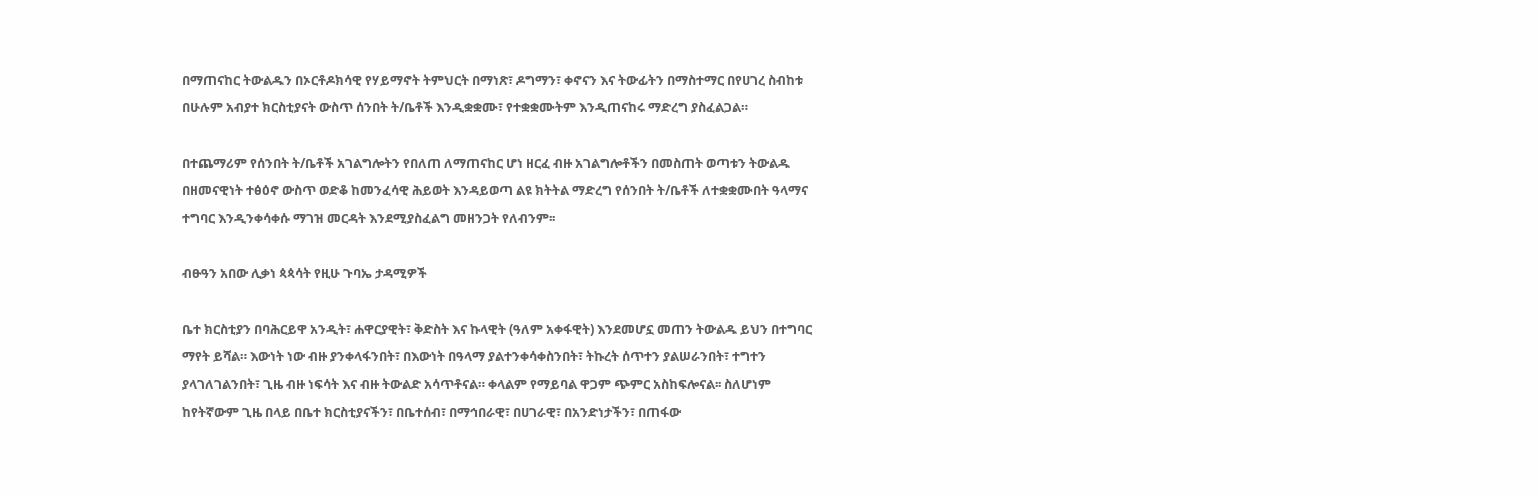በማጠናከር ትውልዱን በኦርቶዶክሳዊ የሃይማኖት ትምህርት በማነጽ፣ ዶግማን፣ ቀኖናን እና ትውፊትን በማስተማር በየሀገረ ስብከቱ በሁሉም አብያተ ክርስቲያናት ውስጥ ሰንበት ት/ቤቶች እንዲቋቋሙ፣ የተቋቋሙትም እንዲጠናከሩ ማድረግ ያስፈልጋል።

በተጨማሪም የሰንበት ት/ቤቶች አገልግሎትን የበለጠ ለማጠናከር ሆነ ዘርፈ ብዙ አገልግሎቶችን በመስጠት ወጣቱን ትውልዱ በዘመናዊነት ተፅዕኖ ውስጥ ወድቆ ከመንፈሳዊ ሕይወት እንዳይወጣ ልዩ ክትትል ማድረግ የሰንበት ት/ቤቶች ለተቋቋሙበት ዓላማና ተግባር እንዲንቀሳቀሱ ማገዝ መርዳት እንደሚያስፈልግ መዘንጋት የለብንም፡፡

ብፁዓን አበው ሊቃነ ጳጳሳት የዚሁ ጉባኤ ታዳሚዎች

ቤተ ክርስቲያን በባሕርይዋ አንዲት፣ ሐዋርያዊት፣ ቅድስት እና ኩላዊት (ዓለም አቀፋዊት) እንደመሆኗ መጠን ትውልዱ ይህን በተግባር ማየት ይሻል። እውነት ነው ብዙ ያንቀላፋንበት፣ በእውነት በዓላማ ያልተንቀሳቀስንበት፣ ትኩረት ሰጥተን ያልሠራንበት፣ ተግተን ያላገለገልንበት፣ ጊዜ ብዙ ነፍሳት እና ብዙ ትውልድ አሳጥቶናል። ቀላልም የማይባል ዋጋም ጭምር አስከፍሎናል፡፡ ስለሆነም ከየትኛውም ጊዜ በላይ በቤተ ክርስቲያናችን፣ በቤተሰብ፣ በማኅበራዊ፣ በሀገራዊ፣ በአንድነታችን፣ በጠፋው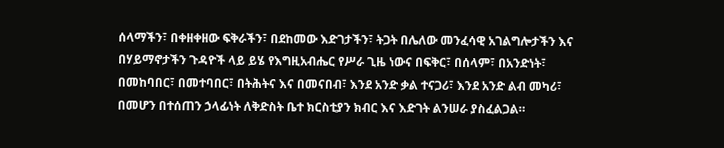ሰላማችን፣ በቀዘቀዘው ፍቅራችን፣ በደከመው እድገታችን፣ ትጋት በሌለው መንፈሳዊ አገልግሎታችን እና በሃይማኖታችን ጉዳዮች ላይ ይሄ የእግዚአብሔር የሥራ ጊዜ ነውና በፍቅር፣ በሰላም፣ በአንድነት፣ በመከባበር፣ በመተባበር፣ በትሕትና እና በመናበብ፣ እንደ አንድ ቃል ተናጋሪ፣ እንደ አንድ ልብ መካሪ፣ በመሆን በተሰጠን ኃላፊነት ለቅድስት ቤተ ክርስቲያን ክብር እና እድገት ልንሠራ ያስፈልጋል።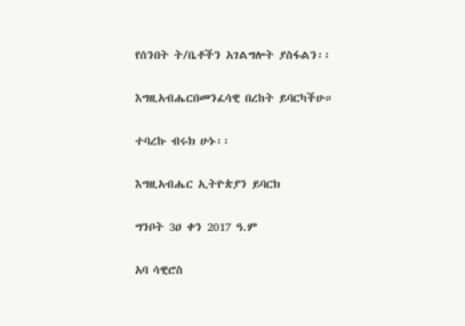የሰንበት ት/ቤቶችን አገልግሎት ያስፋልን፡፡

እግዚአብሔርበመንፈሳዊ በረከት ይባርካችሁ።

ተባረኩ ብሩክ ሁኑ፡፡

እግዚአብሔር ኢትዮጵያን ይባርክ

ግንቦት 3ዐ ቀን 2017 ዓ.ም

አባ ሳዊሮስ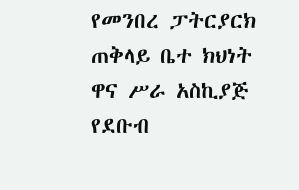የመንበረ ፓትርያርክ ጠቅላይ ቤተ ክህነት ዋና ሥራ አስኪያጅ
የደቡብ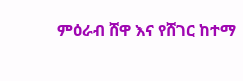ምዕራብ ሸዋ እና የሸገር ከተማ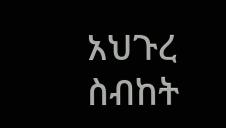አህጉረ ስብከት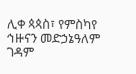ሊቀ ጳጳስ፣ የምስካየ ኅዙናን መድኃኔዓለም ገዳም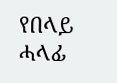የበላይ ሓላፊ